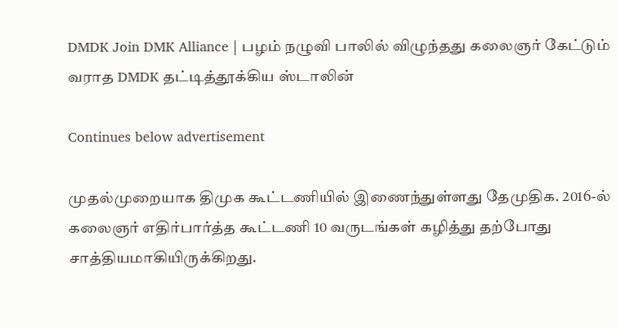DMDK Join DMK Alliance | பழம் நழுவி பாலில் விழுந்தது கலைஞர் கேட்டும் வராத DMDK தட்டித்தூக்கிய ஸ்டாலின்

Continues below advertisement

முதல்முறையாக திமுக கூட்டணியில் இணைந்துள்ளது தேமுதிக. 2016-ல் கலைஞர் எதிர்பார்த்த கூட்டணி 10 வருடங்கள் கழித்து தற்போது சாத்தியமாகியிருக்கிறது.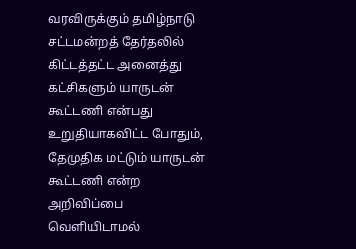வரவிருக்கும் தமிழ்நாடு சட்டமன்றத் தேர்தலில் கிட்டத்தட்ட அனைத்து கட்சிகளும் யாருடன் கூட்டணி என்பது உறுதியாகவிட்ட போதும், தேமுதிக மட்டும் யாருடன் கூட்டணி என்ற அறிவிப்பை வெளியிடாமல்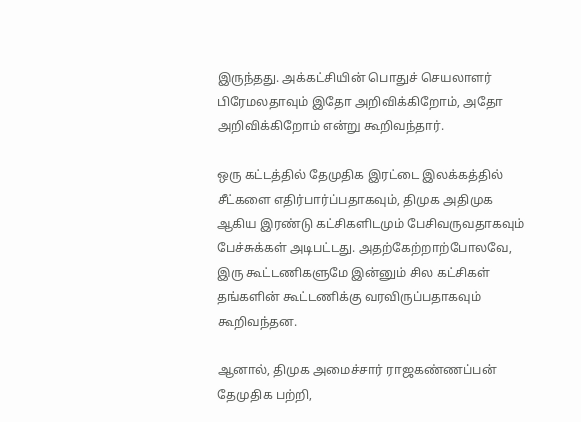இருந்தது. அக்கட்சியின் பொதுச் செயலாளர் பிரேமலதாவும் இதோ அறிவிக்கிறோம், அதோ அறிவிக்கிறோம் என்று கூறிவந்தார்.

ஒரு கட்டத்தில் தேமுதிக இரட்டை இலக்கத்தில் சீட்களை எதிர்பார்ப்பதாகவும், திமுக அதிமுக ஆகிய இரண்டு கட்சிகளிடமும் பேசிவருவதாகவும் பேச்சுக்கள் அடிபட்டது. அதற்கேற்றாற்போலவே, இரு கூட்டணிகளுமே இன்னும் சில கட்சிகள் தங்களின் கூட்டணிக்கு வரவிருப்பதாகவும் கூறிவந்தன.

ஆனால், திமுக அமைச்சார் ராஜகண்ணப்பன் தேமுதிக பற்றி,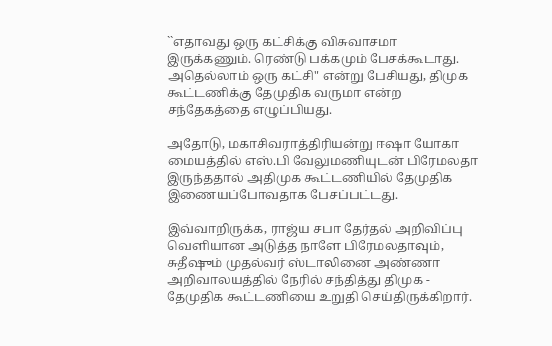``எதாவது ஒரு கட்சிக்கு விசுவாசமா இருக்கணும். ரெண்டு பக்கமும் பேசக்கூடாது. அதெல்லாம் ஒரு கட்சி" என்று பேசியது, திமுக கூட்டணிக்கு தேமுதிக வருமா என்ற சந்தேகத்தை எழுப்பியது.

அதோடு, மகாசிவராத்திரியன்று ஈஷா யோகா மையத்தில் எஸ்.பி வேலுமணியுடன் பிரேமலதா இருந்ததால் அதிமுக கூட்டணியில் தேமுதிக இணையப்போவதாக பேசப்பட்டது.

இவ்வாறிருக்க, ராஜ்ய சபா தேர்தல் அறிவிப்பு வெளியான அடுத்த நாளே பிரேமலதாவும், சுதீஷும் முதல்வர் ஸ்டாலினை அண்ணா அறிவாலயத்தில் நேரில் சந்தித்து திமுக - தேமுதிக கூட்டணியை உறுதி செய்திருக்கிறார்.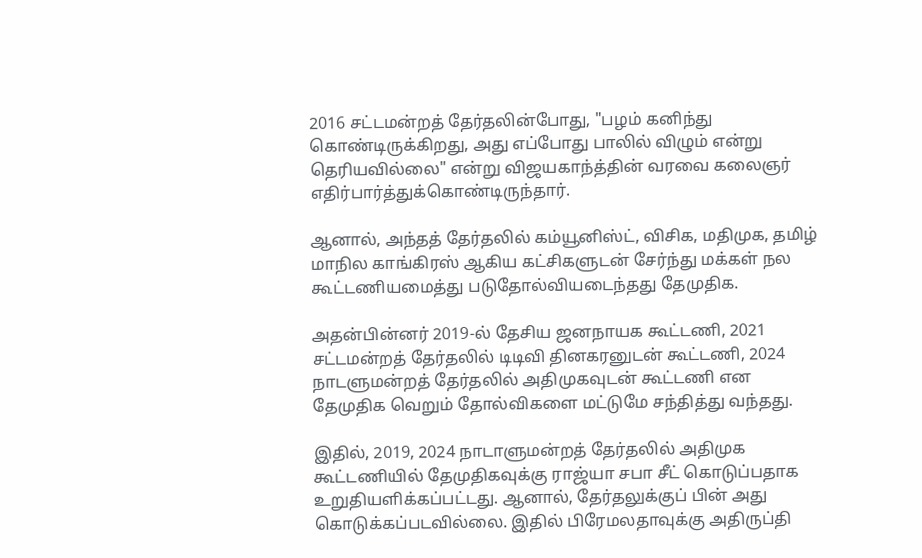2016 சட்டமன்றத் தேர்தலின்போது, "பழம் கனிந்து கொண்டிருக்கிறது, அது எப்போது பாலில் விழும் என்று தெரியவில்லை" என்று விஜயகாந்த்தின் வரவை கலைஞர் எதிர்பார்த்துக்கொண்டிருந்தார்.

ஆனால், அந்தத் தேர்தலில் கம்யூனிஸ்ட், விசிக, மதிமுக, தமிழ் மாநில காங்கிரஸ் ஆகிய கட்சிகளுடன் சேர்ந்து மக்கள் நல கூட்டணியமைத்து படுதோல்வியடைந்தது தேமுதிக.

அதன்பின்னர் 2019-ல் தேசிய ஜனநாயக கூட்டணி, 2021 சட்டமன்றத் தேர்தலில் டிடிவி தினகரனுடன் கூட்டணி, 2024 நாடளுமன்றத் தேர்தலில் அதிமுகவுடன் கூட்டணி என தேமுதிக வெறும் தோல்விகளை மட்டுமே சந்தித்து வந்தது.

இதில், 2019, 2024 நாடாளுமன்றத் தேர்தலில் அதிமுக கூட்டணியில் தேமுதிகவுக்கு ராஜ்யா சபா சீட் கொடுப்பதாக உறுதியளிக்கப்பட்டது. ஆனால், தேர்தலுக்குப் பின் அது கொடுக்கப்படவில்லை. இதில் பிரேமலதாவுக்கு அதிருப்தி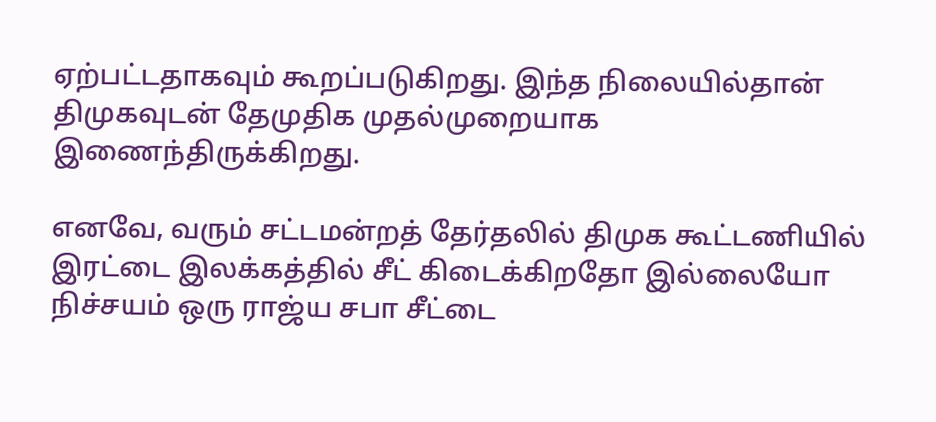ஏற்பட்டதாகவும் கூறப்படுகிறது. இந்த நிலையில்தான் திமுகவுடன் தேமுதிக முதல்முறையாக இணைந்திருக்கிறது.

எனவே, வரும் சட்டமன்றத் தேர்தலில் திமுக கூட்டணியில் இரட்டை இலக்கத்தில் சீட் கிடைக்கிறதோ இல்லையோ நிச்சயம் ஒரு ராஜ்ய சபா சீட்டை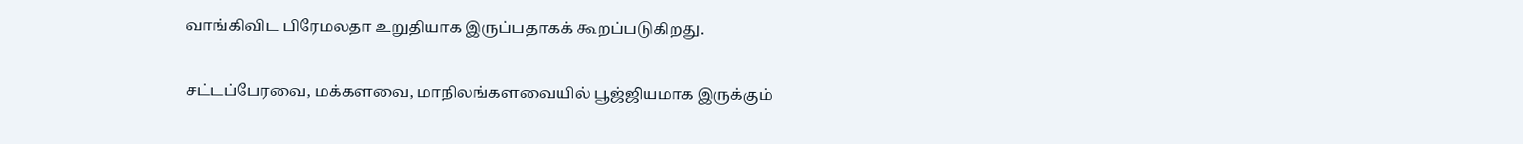வாங்கிவிட பிரேமலதா உறுதியாக இருப்பதாகக் கூறப்படுகிறது.

சட்டப்பேரவை, மக்களவை, மாநிலங்களவையில் பூஜ்ஜியமாக இருக்கும்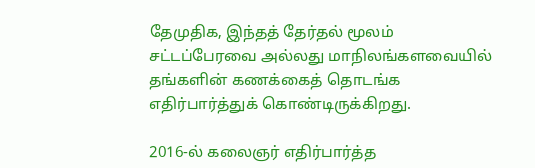தேமுதிக, இந்தத் தேர்தல் மூலம் சட்டப்பேரவை அல்லது மாநிலங்களவையில் தங்களின் கணக்கைத் தொடங்க எதிர்பார்த்துக் கொண்டிருக்கிறது.

2016-ல் கலைஞர் எதிர்பார்த்த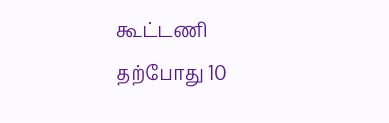கூட்டணி தற்போது 10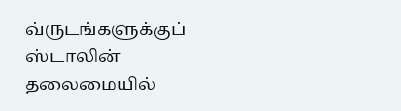வ்ருடங்களுக்குப் ஸ்டாலின் தலைமையில்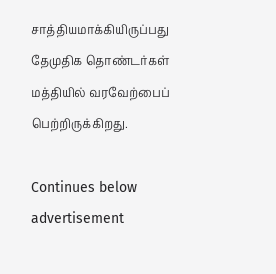சாத்தியமாக்கியிருப்பது தேமுதிக தொண்டர்கள் மத்தியில் வரவேற்பைப் பெற்றிருக்கிறது.

Continues below advertisement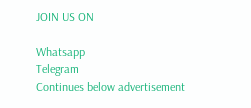JOIN US ON

Whatsapp
Telegram
Continues below advertisement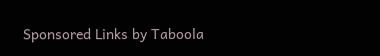Sponsored Links by Taboola